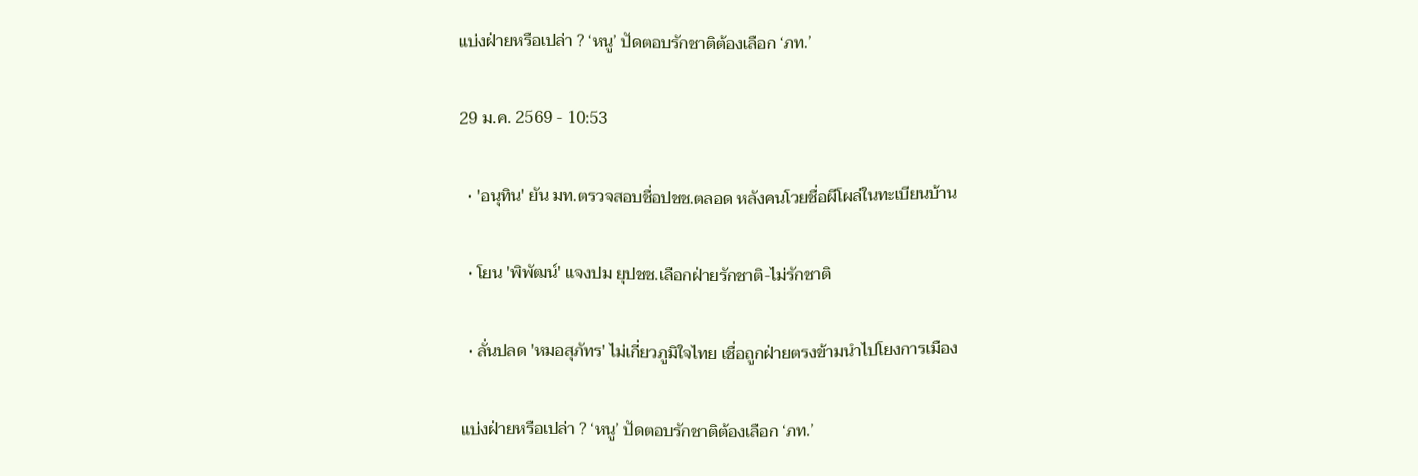แบ่งฝ่ายหรือเปล่า ? ‘หนู’ ปัดตอบรักชาติต้องเลือก ‘ภท.’

29 ม.ค. 2569 - 10:53

  • 'อนุทิน' ยัน มท.ตรวจสอบชื่อปชช.ตลอด หลังคนโวยชื่อผีโผล่ในทะเบียนบ้าน

  • โยน 'พิพัฒน์' แจงปม ยุปชช.เลือกฝ่ายรักชาติ-ไม่รักชาติ

  • ลั่นปลด 'หมอสุภัทร' ไม่เกี่ยวภูมิใจไทย เชื่อถูกฝ่ายตรงข้ามนำไปโยงการเมือง

แบ่งฝ่ายหรือเปล่า ? ‘หนู’ ปัดตอบรักชาติต้องเลือก ‘ภท.’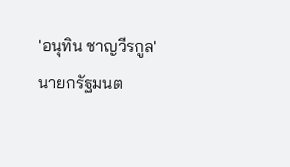'อนุทิน ชาญวีรกูล' นายกรัฐมนต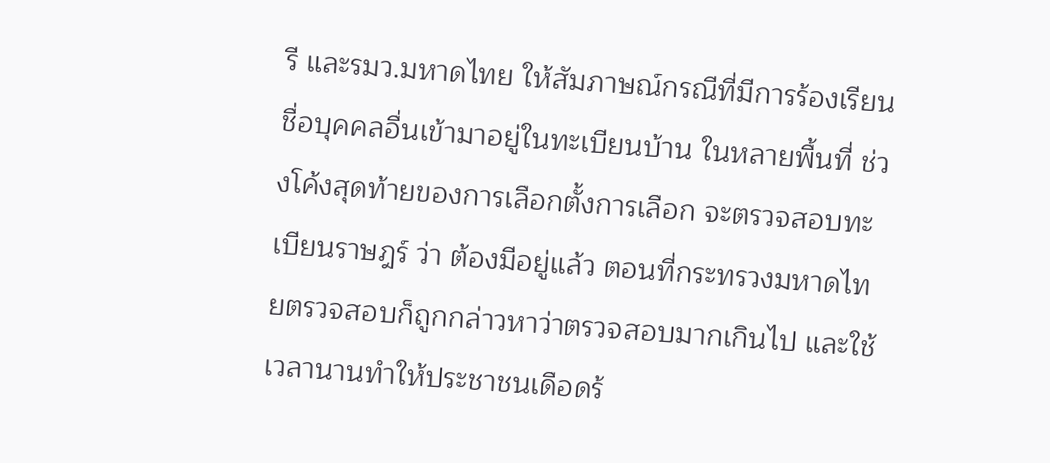รี และรมว.มหาดไทย ให้สัมภาษณ์กรณีที่มีการร้องเรียนชื่อบุคคลอื่นเข้ามาอยู่ในทะเบียนบ้าน ในหลายพื้นที่ ช่วงโค้งสุดท้ายของการเลือกตั้งการเลือก จะตรวจสอบทะเบียนราษฎร์ ว่า ต้องมีอยู่แล้ว ตอนที่กระทรวงมหาดไทยตรวจสอบก็ถูกกล่าวหาว่าตรวจสอบมากเกินไป และใช้เวลานานทำให้ประชาชนเดือดร้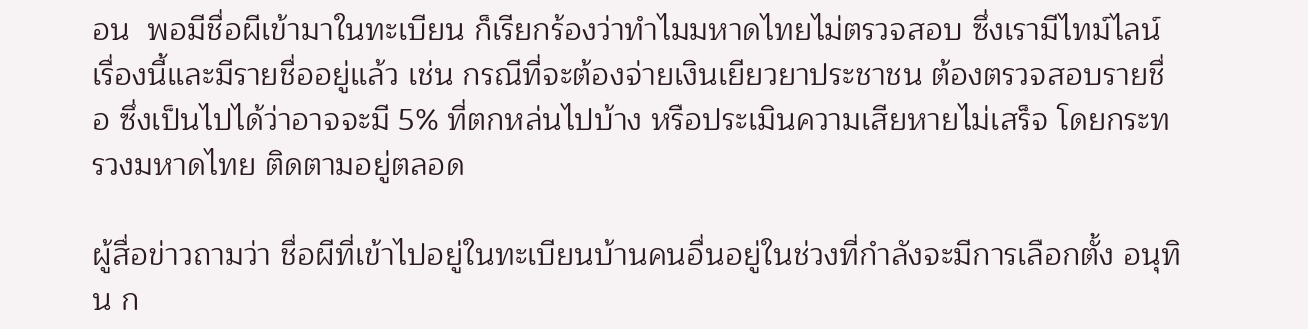อน  พอมีชื่อผีเข้ามาในทะเบียน ก็เรียกร้องว่าทำไมมหาดไทยไม่ตรวจสอบ ซึ่งเรามีไทม์ไลน์เรื่องนี้และมีรายชื่ออยู่แล้ว เช่น กรณีที่จะต้องจ่ายเงินเยียวยาประชาชน ต้องตรวจสอบรายชื่อ ซึ่งเป็นไปได้ว่าอาจจะมี 5% ที่ตกหล่นไปบ้าง หรือประเมินความเสียหายไม่เสร็จ โดยกระทรวงมหาดไทย ติดตามอยู่ตลอด

ผู้สื่อข่าวถามว่า ชื่อผีที่เข้าไปอยู่ในทะเบียนบ้านคนอื่นอยู่ในช่วงที่กำลังจะมีการเลือกตั้ง อนุทิน ก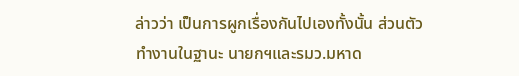ล่าวว่า เป็นการผูกเรื่องกันไปเองทั้งนั้น ส่วนตัวทำงานในฐานะ นายกฯและรมว.มหาด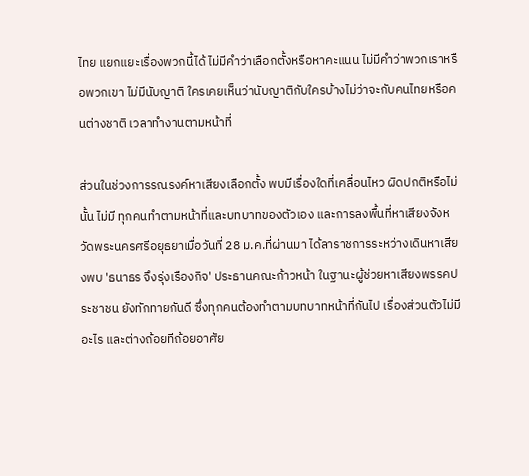ไทย แยกแยะเรื่องพวกนี้ได้ ไม่มีคำว่าเลือกตั้งหรือหาคะแนน ไม่มีคำว่าพวกเราหรือพวกเขา ไม่มีนับญาติ ใครเคยเห็นว่านับญาติกับใครบ้างไม่ว่าจะกับคนไทยหรือคนต่างชาติ เวลาทำงานตามหน้าที่

ส่วนในช่วงการรณรงค์หาเสียงเลือกตั้ง พบมีเรื่องใดที่เคลื่อนไหว ผิดปกติหรือไม่นั้น ไม่มี ทุกคนทำตามหน้าที่และบทบาทของตัวเอง และการลงพื้นที่หาเสียงจังหวัดพระนครศรีอยุธยาเมื่อวันที่ 28 ม.ค.ที่ผ่านมา ได้ลาราชการระหว่างเดินหาเสียงพบ 'ธนาธร จึงรุ่งเรืองกิจ' ประธานคณะก้าวหน้า ในฐานะผู้ช่วยหาเสียงพรรคประชาชน ยังทักทายกันดี ซึ่งทุกคนต้องทำตามบทบาทหน้าที่กันไป เรื่องส่วนตัวไม่มีอะไร และต่างถ้อยทีถ้อยอาศัย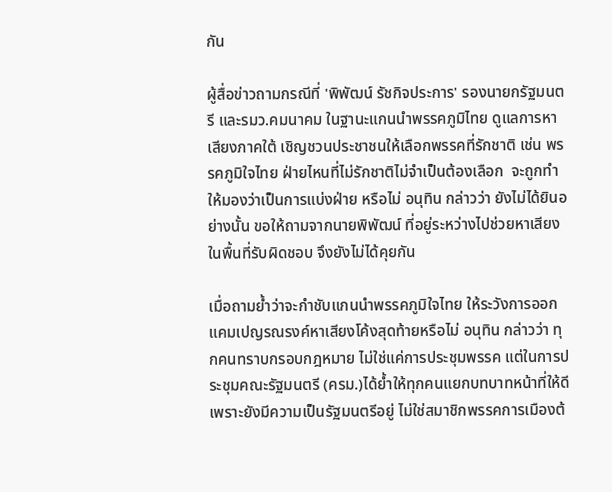กัน

ผู้สื่อข่าวถามกรณีที่ 'พิพัฒน์ รัชกิจประการ' รองนายกรัฐมนตรี และรมว.คมนาคม ในฐานะแกนนำพรรคภูมิไทย ดูแลการหาเสียงภาคใต้ เชิญชวนประชาชนให้เลือกพรรคที่รักชาติ เช่น พรรคภูมิใจไทย ฝ่ายไหนที่ไม่รักชาติไม่จำเป็นต้องเลือก  จะถูกทำให้มองว่าเป็นการแบ่งฝ่าย หรือไม่ อนุทิน กล่าวว่า ยังไม่ได้ยินอย่างนั้น ขอให้ถามจากนายพิพัฒน์ ที่อยู่ระหว่างไปช่วยหาเสียงในพื้นที่รับผิดชอบ จึงยังไม่ได้คุยกัน

เมื่อถามย้ำว่าจะกำชับแกนนำพรรคภูมิใจไทย ให้ระวังการออกแคมเปญรณรงค์หาเสียงโค้งสุดท้ายหรือไม่ อนุทิน กล่าวว่า ทุกคนทราบกรอบกฎหมาย ไม่ใช่แค่การประชุมพรรค แต่ในการประชุมคณะรัฐมนตรี (ครม.)ได้ย้ำให้ทุกคนแยกบทบาทหน้าที่ให้ดี เพราะยังมีความเป็นรัฐมนตรีอยู่ ไม่ใช่สมาชิกพรรคการเมืองต้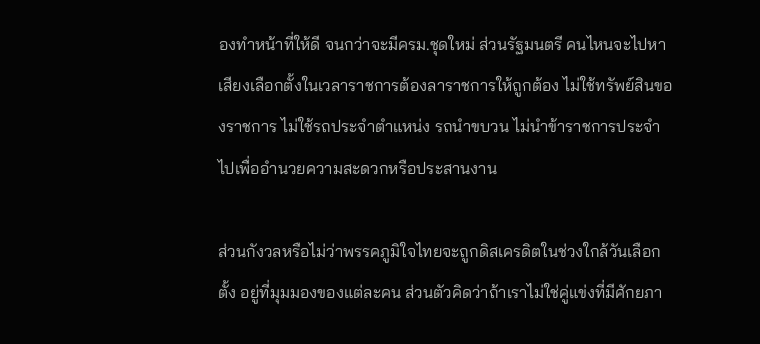องทำหน้าที่ให้ดี จนกว่าจะมีครม.ชุดใหม่ ส่วนรัฐมนตรี คนไหนจะไปหาเสียงเลือกตั้งในเวลาราชการต้องลาราชการให้ถูกต้อง ไม่ใช้ทรัพย์สินของราชการ ไม่ใช้รถประจำตำแหน่ง รถนำขบวน ไม่นำข้าราชการประจำไปเพื่ออำนวยความสะดวกหรือประสานงาน

ส่วนกังวลหรือไม่ว่าพรรคภูมิใจไทยจะถูกดิสเครดิตในช่วงใกล้วันเลือกตั้ง อยู่ที่มุมมองของแต่ละคน ส่วนตัวคิดว่าถ้าเราไม่ใช่คู่แข่งที่มีศักยภา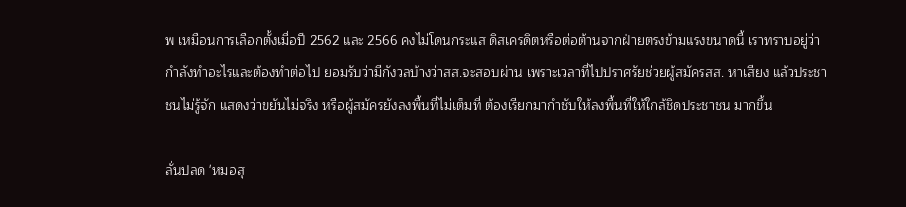พ เหมือนการเลือกตั้งเมื่อปี 2562 และ 2566 คงไม่โดนกระแส ดิสเครดิตหรือต่อต้านจากฝ่ายตรงข้ามแรงขนาดนี้ เราทราบอยู่ว่ากำลังทำอะไรและต้องทำต่อไป ยอมรับว่ามีกังวลบ้างว่าสส.จะสอบผ่าน เพราะเวลาที่ไปปราศรัยช่วยผู้สมัครสส. หาเสียง แล้วประชาชนไม่รู้จัก แสดงว่าขยันไม่จริง หรือผู้สมัครยังลงพื้นที่ไม่เต็มที่ ต้องเรียกมากำชับให้ลงพื้นที่ให้ใกล้ชิดประชาชน มากขึ้น

ลั่นปลด 'หมอสุ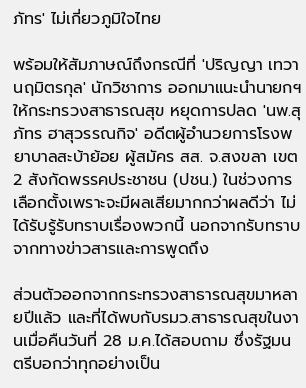ภัทร' ไม่เกี่ยวภูมิใจไทย

พร้อมให้สัมภาษณ์ถึงกรณีที่ 'ปริญญา เทวานฤมิตรกุล' นักวิชาการ ออกมาแนะนำนายกฯให้กระทรวงสาธารณสุข หยุดการปลด 'นพ.สุภัทร ฮาสุวรรณกิจ' อดีตผู้อำนวยการโรงพยาบาลสะบ้าย้อย ผู้สมัคร สส. จ.สงขลา เขต 2 สังกัดพรรคประชาชน (ปชน.) ในช่วงการเลือกตั้งเพราะจะมีผลเสียมากกว่าผลดีว่า ไม่ได้รับรู้รับทราบเรื่องพวกนี้ นอกจากรับทราบจากทางข่าวสารและการพูดถึง

ส่วนตัวออกจากกระทรวงสาธารณสุขมาหลายปีแล้ว และที่ได้พบกับรมว.สาธารณสุขในงานเมื่อคืนวันที่ 28 ม.ค.ได้สอบถาม ซึ่งรัฐมนตรีบอกว่าทุกอย่างเป็น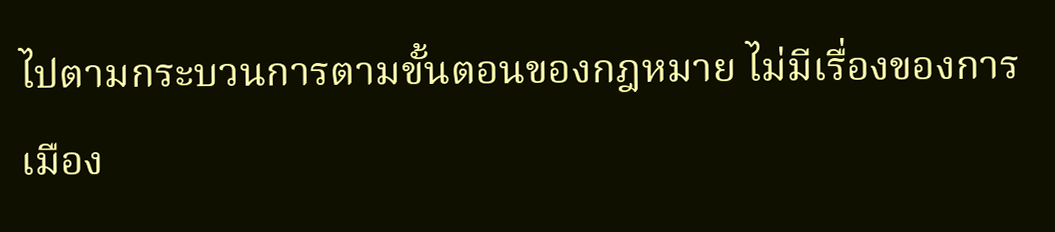ไปตามกระบวนการตามขั้นตอนของกฎหมาย ไม่มีเรื่องของการเมือง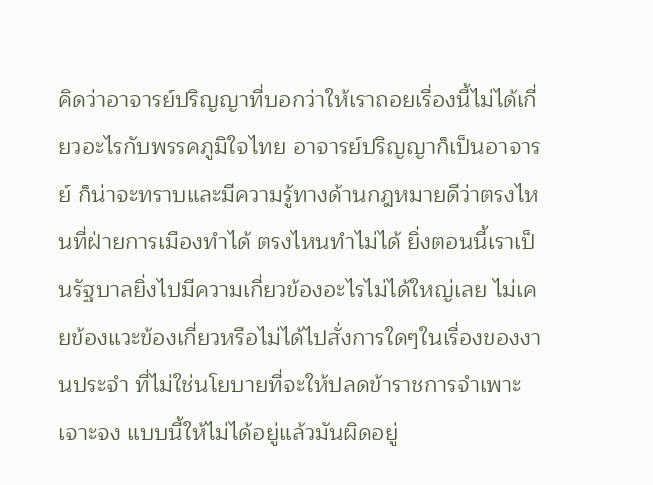คิดว่าอาจารย์ปริญญาที่บอกว่าให้เราถอยเรื่องนี้ไม่ได้เกี่ยวอะไรกับพรรคภูมิใจไทย อาจารย์ปริญญาก็เป็นอาจารย์ ก็น่าจะทราบและมีความรู้ทางด้านกฎหมายดีว่าตรงไหนที่ฝ่ายการเมืองทำได้ ตรงไหนทำไม่ได้ ยิ่งตอนนี้เราเป็นรัฐบาลยิ่งไปมีความเกี่ยวข้องอะไรไม่ได้ใหญ่เลย ไม่เคยข้องแวะข้องเกี่ยวหรือไม่ได้ไปสั่งการใดๆในเรื่องของงานประจำ ที่ไม่ใช่นโยบายที่จะให้ปลดข้าราชการจำเพาะเจาะจง แบบนี้ให้ไม่ได้อยู่แล้วมันผิดอยู่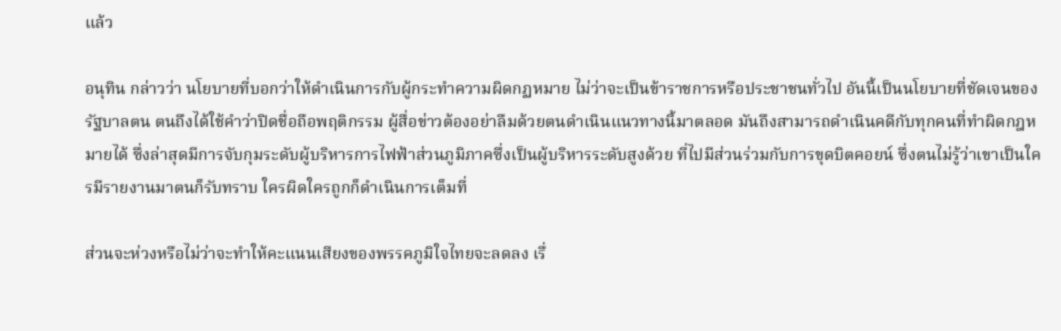แล้ว

อนุทิน กล่าวว่า นโยบายที่บอกว่าให้ดำเนินการกับผู้กระทำความผิดกฏหมาย ไม่ว่าจะเป็นข้าราชการหรือประชาชนทั่วไป อันนี้เป็นนโยบายที่ชัดเจนของรัฐบาลตน ตนถึงได้ใช้คำว่าปิดชื่อถือพฤติกรรม ผู้สื่อข่าวต้องอย่าลืมด้วยตนดำเนินแนวทางนี้มาตลอด มันถึงสามารถดำเนินคดีกับทุกคนที่ทำผิดกฎหมายได้ ซึ่งล่าสุดมีการจับกุมระดับผู้บริหารการไฟฟ้าส่วนภูมิภาคซึ่งเป็นผู้บริหารระดับสูงด้วย ที่ไปมีส่วนร่วมกับการขุดบิตคอยน์ ซึ่งตนไม่รู้ว่าเขาเป็นใครมีรายงานมาตนก็รับทราบ ใครผิดใครถูกก็ดำเนินการเต็มที่

ส่วนจะห่วงหรือไม่ว่าจะทำให้คะแนนเสียงของพรรคภูมิใจไทยจะลดลง เรื่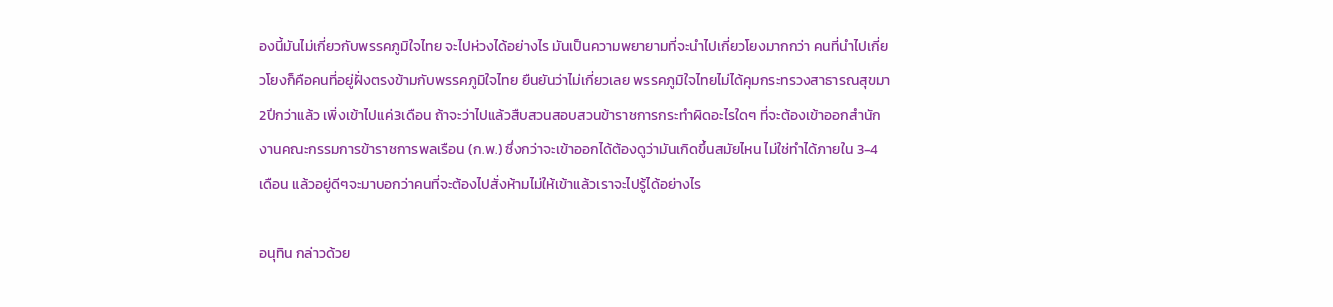องนี้มันไม่เกี่ยวกับพรรคภูมิใจไทย จะไปห่วงได้อย่างไร มันเป็นความพยายามที่จะนำไปเกี่ยวโยงมากกว่า คนที่นำไปเกี่ยวโยงก็คือคนที่อยู่ฝั่งตรงข้ามกับพรรคภูมิใจไทย ยืนยันว่าไม่เกี่ยวเลย พรรคภูมิใจไทยไม่ได้คุมกระทรวงสาธารณสุขมา2ปีกว่าแล้ว เพิ่งเข้าไปแค่3เดือน ถ้าจะว่าไปแล้วสืบสวนสอบสวนข้าราชการกระทำผิดอะไรใดๆ ที่จะต้องเข้าออกสำนักงานคณะกรรมการข้าราชการพลเรือน (ก.พ.) ซึ่งกว่าจะเข้าออกได้ต้องดูว่ามันเกิดขึ้นสมัยไหน ไม่ใช่ทำได้ภายใน 3-4 เดือน แล้วอยู่ดีๆจะมาบอกว่าคนที่จะต้องไปสั่งห้ามไม่ให้เข้าแล้วเราจะไปรู้ได้อย่างไร

อนุทิน กล่าวด้วย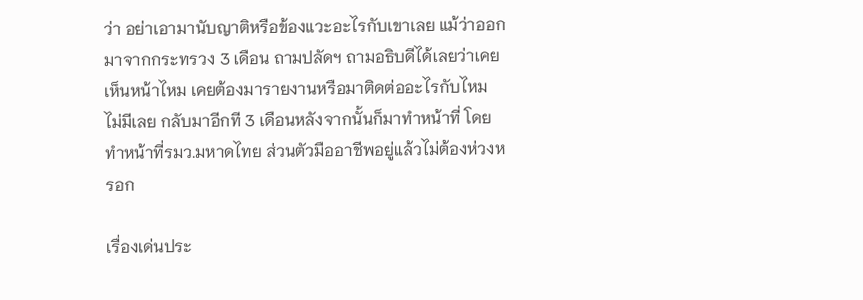ว่า อย่าเอามานับญาติหรือข้องแวะอะไรกับเขาเลย แม้ว่าออกมาจากกระทรวง 3 เดือน ถามปลัดฯ ถามอธิบดีได้เลยว่าเคยเห็นหน้าไหม เคยต้องมารายงานหรือมาติดต่ออะไรกับไหม ไม่มีเลย กลับมาอีกที 3 เดือนหลังจากนั้นก็มาทำหน้าที่ โดยทำหน้าที่รมว.มหาดไทย ส่วนตัวมืออาชีพอยู่แล้วไม่ต้องห่วงหรอก

เรื่องเด่นประ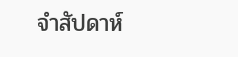จำสัปดาห์